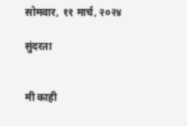सोमवार, ११ मार्च, २०२४

सुंदरता


मी काही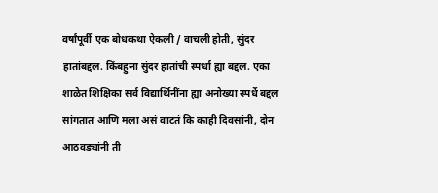वर्षांपूर्वी एक बोधकथा ऐकली / वाचली होती, सुंदर हातांबद्दल. किंबहुना सुंदर हातांची स्पर्धा ह्या बद्दल. एका शाळेत शिक्षिका सर्व विद्यार्थिनींना ह्या अनोख्या स्पर्धे बद्दल सांगतात आणि मला असं वाटतं कि काही दिवसांनी, दोन आठवड्यांनी ती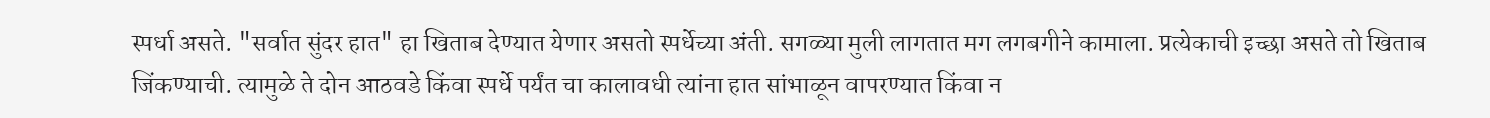स्पर्धा असते. "सर्वात सुंदर हात" हा खिताब देण्यात येणार असतो स्पर्धेच्या अंती. सगळ्या मुली लागतात मग लगबगीने कामाला. प्रत्येकाची इच्छा असते तो खिताब जिंकण्याची. त्यामुळे ते दोन आठवडे किंवा स्पर्धे पर्यंत चा कालावधी त्यांना हात सांभाळून वापरण्यात किंवा न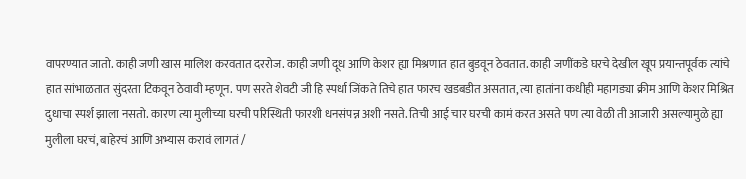वापरण्यात जातो. काही जणी खास मालिश करवतात दररोज. काही जणी दूध आणि केशर ह्या मिश्रणात हात बुडवून ठेवतात. काही जणींकडे घरचे देखील खूप प्रयान्तपूर्वक त्यांचे हात सांभाळतात सुंदरता टिकवून ठेवावी म्हणून. पण सरते शेवटी जी हि स्पर्धा जिंकते तिचे हात फारच खडबडीत असतात, त्या हातांना कधीही महागड्या क्रीम आणि केशर मिश्रित दुधाचा स्पर्श झाला नसतो. कारण त्या मुलीच्या घरची परिस्थिती फारशी धनसंपन्न अशी नसते. तिची आई चार घरची कामं करत असते पण त्या वेळी ती आजारी असल्यामुळे ह्या मुलीला घरचं, बाहेरचं आणि अभ्यास करावं लागतं /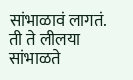सांभाळावं लागतं. ती ते लीलया सांभाळते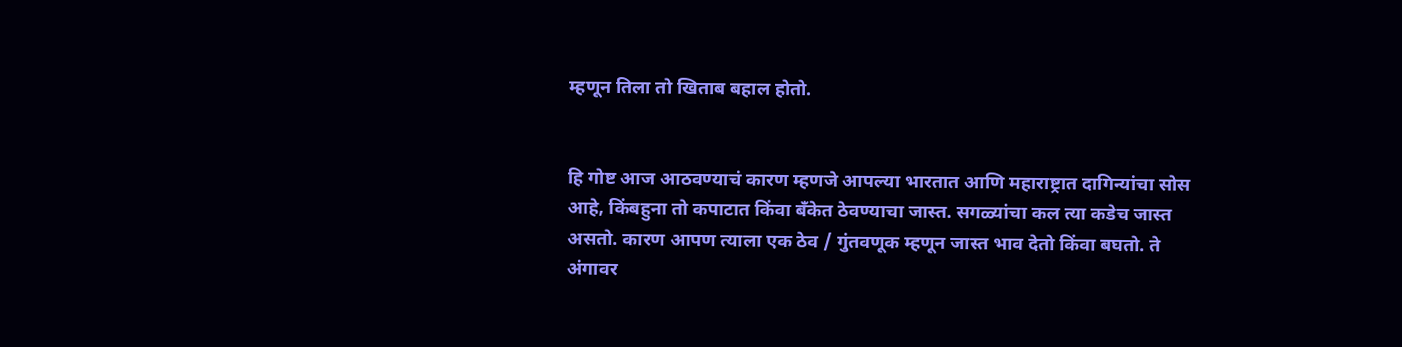म्हणून तिला तो खिताब बहाल होतो.


हि गोष्ट आज आठवण्याचं कारण म्हणजे आपल्या भारतात आणि महाराष्ट्रात दागिन्यांचा सोस आहे, किंबहुना तो कपाटात किंवा बँकेत ठेवण्याचा जास्त. सगळ्यांचा कल त्या कडेच जास्त असतो. कारण आपण त्याला एक ठेव / गुंतवणूक म्हणून जास्त भाव देतो किंवा बघतो. ते अंगावर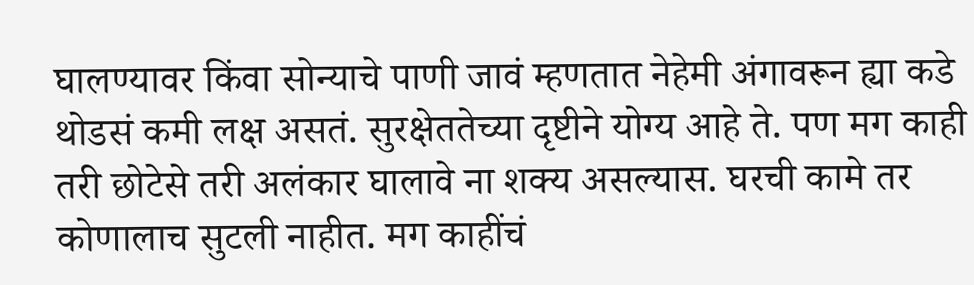घालण्यावर किंवा सोन्याचे पाणी जावं म्हणतात नेहेमी अंगावरून ह्या कडे थोडसं कमी लक्ष असतं. सुरक्षेततेच्या दृष्टीने योग्य आहे ते. पण मग काही तरी छोटेसे तरी अलंकार घालावे ना शक्य असल्यास. घरची कामे तर कोणालाच सुटली नाहीत. मग काहींचं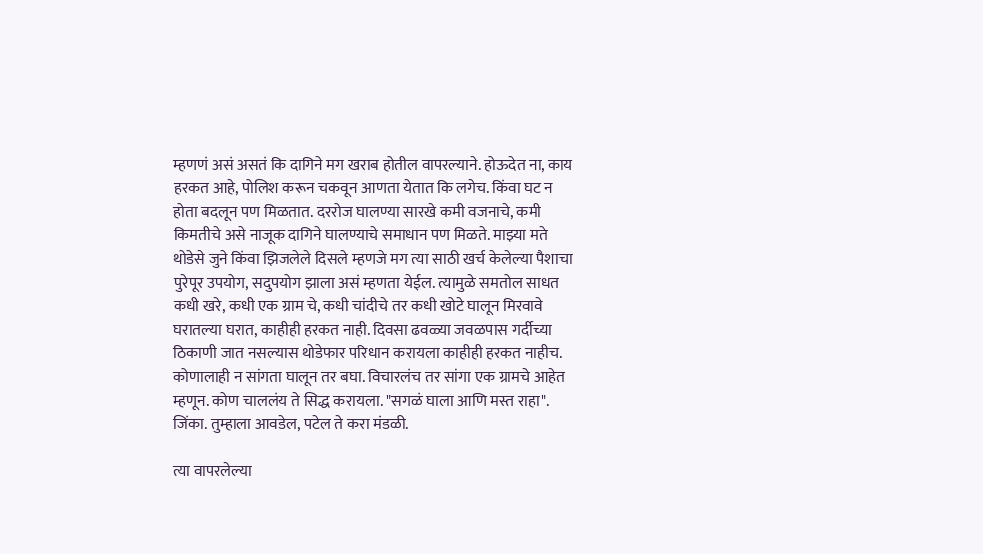म्हणणं असं असतं कि दागिने मग खराब होतील वापरल्याने. होऊदेत ना, काय हरकत आहे, पोलिश करून चकवून आणता येतात कि लगेच. किंवा घट न होता बदलून पण मिळतात. दररोज घालण्या सारखे कमी वजनाचे, कमी किमतीचे असे नाजूक दागिने घालण्याचे समाधान पण मिळते. माझ्या मते थोडेसे जुने किंवा झिजलेले दिसले म्हणजे मग त्या साठी खर्च केलेल्या पैशाचा पुरेपूर उपयोग, सदुपयोग झाला असं म्हणता येईल. त्यामुळे समतोल साधत कधी खरे, कधी एक ग्राम चे, कधी चांदीचे तर कधी खोटे घालून मिरवावे घरातल्या घरात, काहीही हरकत नाही. दिवसा ढवळ्या जवळपास गर्दीच्या ठिकाणी जात नसल्यास थोडेफार परिधान करायला काहीही हरकत नाहीच. कोणालाही न सांगता घालून तर बघा. विचारलंच तर सांगा एक ग्रामचे आहेत म्हणून. कोण चाललंय ते सिद्ध करायला. "सगळं घाला आणि मस्त राहा". जिंका. तुम्हाला आवडेल, पटेल ते करा मंडळी.

त्या वापरलेल्या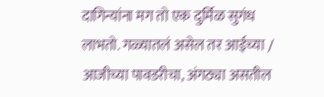दागिन्यांना मग तो एक दुर्मिळ सुगंध लाभतो. गळ्यातलं असेल तर आईच्या / आजीच्या पावडरीचा, अंगठ्या असतील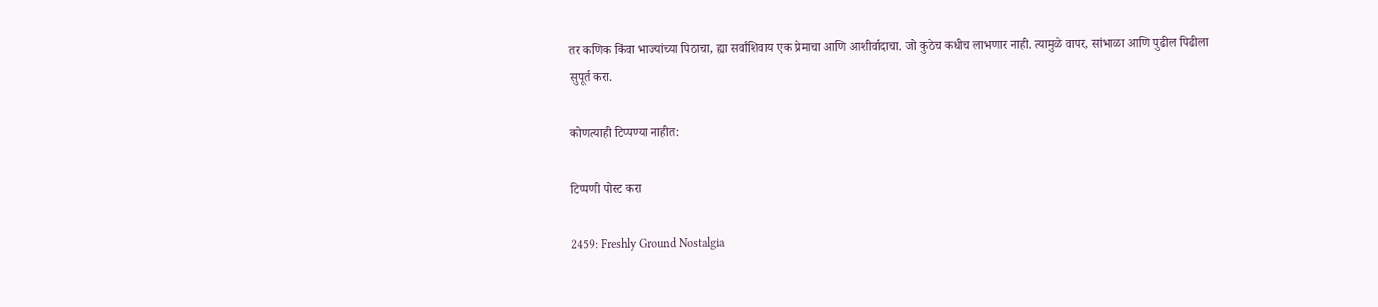तर कणिक किंवा भाज्यांच्या पिठाचा, ह्या सर्वांशिवाय एक प्रेमाचा आणि आशीर्वादाचा. जो कुठेच कधीच लाभणार नाही. त्यामुळे वापर, सांभाळा आणि पुढील पिढीला सुपूर्त करा.

कोणत्याही टिप्पण्‍या नाहीत:

टिप्पणी पोस्ट करा

2459: Freshly Ground Nostalgia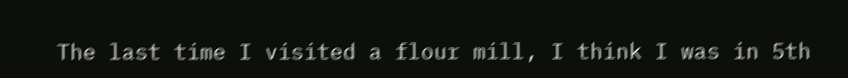The last time I visited a flour mill, I think I was in 5th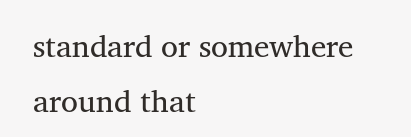standard or somewhere around that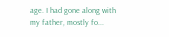age. I had gone along with my father, mostly fo...